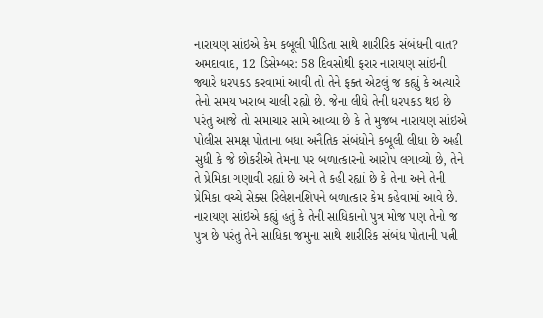નારાયણ સાંઇએ કેમ કબૂલી પીડિતા સાથે શારીરિક સંબંધની વાત?
અમદાવાદ, 12 ડિસેમ્બર: 58 દિવસોથી ફરાર નારાયણ સાંઇની જ્યારે ધરપકડ કરવામાં આવી તો તેને ફક્ત એટલું જ કહ્યું કે અત્યારે તેનો સમય ખરાબ ચાલી રહ્યો છે. જેના લીધે તેની ધરપકડ થઇ છે પરંતુ આજે તો સમાચાર સામે આવ્યા છે કે તે મુજબ નારાયણ સાંઇએ પોલીસ સમક્ષ પોતાના બધા અનૈતિક સંબંધોને કબૂલી લીધા છે અહી સુધી કે જે છોકરીએ તેમના પર બળાત્કારનો આરોપ લગાવ્યો છે, તેને તે પ્રેમિકા ગણાવી રહ્યાં છે અને તે કહી રહ્યાં છે કે તેના અને તેની પ્રેમિકા વચ્ચે સેક્સ રિલેશનશિપને બળાત્કાર કેમ કહેવામાં આવે છે.
નારાયણ સાંઇએ કહ્યું હતું કે તેની સાધિકાનો પુત્ર મોજ પણ તેનો જ પુત્ર છે પરંતુ તેને સાધિકા જમુના સાથે શારીરિક સંબંધ પોતાની પત્ની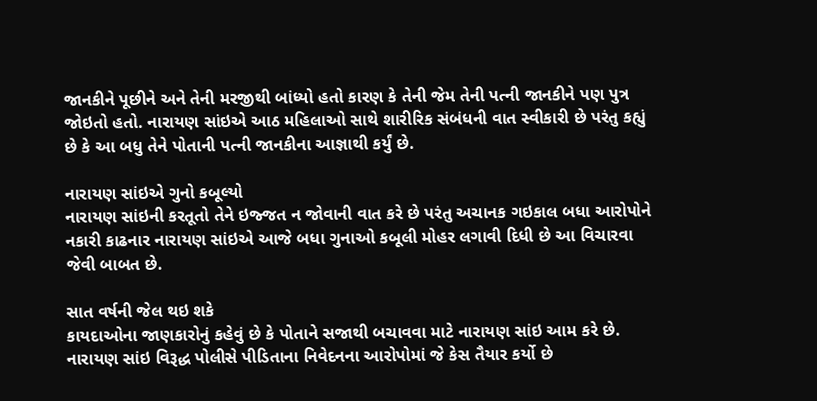જાનકીને પૂછીને અને તેની મરજીથી બાંધ્યો હતો કારણ કે તેની જેમ તેની પત્ની જાનકીને પણ પુત્ર જોઇતો હતો. નારાયણ સાંઇએ આઠ મહિલાઓ સાથે શારીરિક સંબંધની વાત સ્વીકારી છે પરંતુ કહ્યું છે કે આ બધુ તેને પોતાની પત્ની જાનકીના આજ્ઞાથી કર્યું છે.

નારાયણ સાંઇએ ગુનો કબૂલ્યો
નારાયણ સાંઇની કરતૂતો તેને ઇજ્જત ન જોવાની વાત કરે છે પરંતુ અચાનક ગઇકાલ બધા આરોપોને નકારી કાઢનાર નારાયણ સાંઇએ આજે બધા ગુનાઓ કબૂલી મોહર લગાવી દિધી છે આ વિચારવા જેવી બાબત છે.

સાત વર્ષની જેલ થઇ શકે
કાયદાઓના જાણકારોનું કહેવું છે કે પોતાને સજાથી બચાવવા માટે નારાયણ સાંઇ આમ કરે છે. નારાયણ સાંઇ વિરૂદ્ધ પોલીસે પીડિતાના નિવેદનના આરોપોમાં જે કેસ તૈયાર કર્યો છે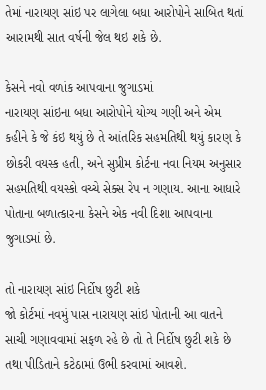તેમાં નારાયણ સાંઇ પર લાગેલા બધા આરોપોને સાબિત થતાં આરામથી સાત વર્ષની જેલ થઇ શકે છે.

કેસને નવો વળાંક આપવાના જુગાડમાં
નારાયણ સાંઇના બધા આરોપોને યોગ્ય ગણી અને એમ કહીને કે જે કંઇ થયું છે તે આંતરિક સહમતિથી થયું કારણ કે છોકરી વયસ્ક હતી, અને સુપ્રીમ કોર્ટના નવા નિયમ અનુસાર સહમતિથી વયસ્કો વચ્ચે સેક્સ રેપ ન ગણાય. આના આધારે પોતાના બળાત્કારના કેસને એક નવી દિશા આપવાના જુગાડમાં છે.

તો નારાયણ સાંઇ નિર્દોષ છુટી શકે
જો કોર્ટમાં નવમું પાસ નારાયણ સાંઇ પોતાની આ વાતને સાચી ગણાવવામાં સફળ રહે છે તો તે નિર્દોષ છુટી શકે છે તથા પીડિતાને કટેઠામાં ઉભી કરવામાં આવશે.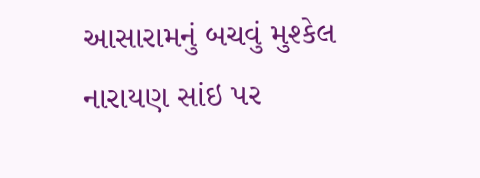આસારામનું બચવું મુશ્કેલ
નારાયણ સાંઇ પર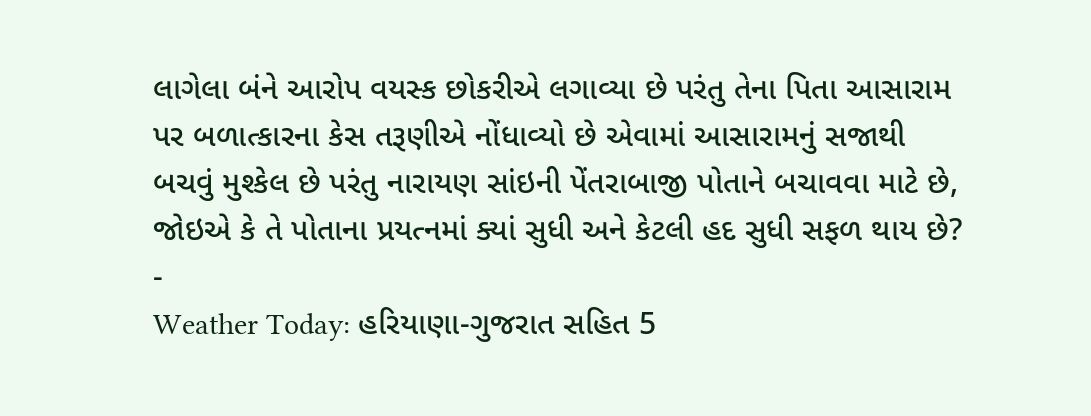લાગેલા બંને આરોપ વયસ્ક છોકરીએ લગાવ્યા છે પરંતુ તેના પિતા આસારામ પર બળાત્કારના કેસ તરૂણીએ નોંધાવ્યો છે એવામાં આસારામનું સજાથી બચવું મુશ્કેલ છે પરંતુ નારાયણ સાંઇની પેંતરાબાજી પોતાને બચાવવા માટે છે, જોઇએ કે તે પોતાના પ્રયત્નમાં ક્યાં સુધી અને કેટલી હદ સુધી સફળ થાય છે?
-
Weather Today: હરિયાણા-ગુજરાત સહિત 5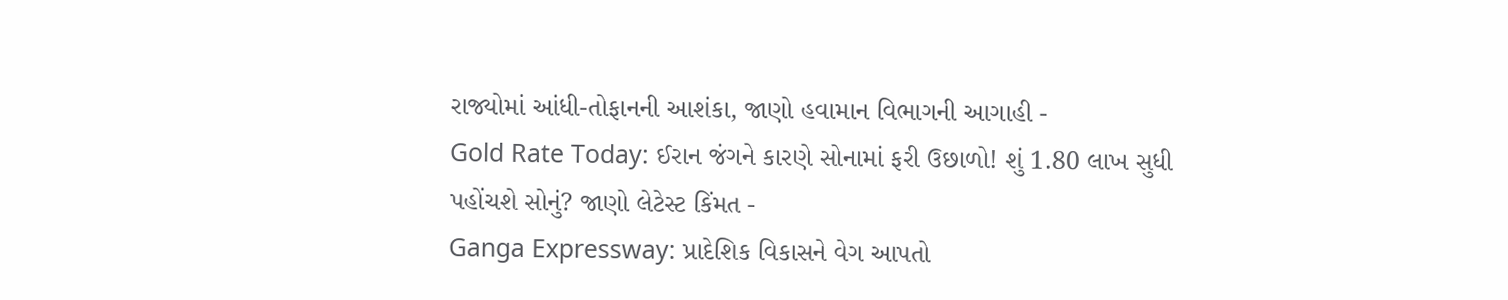રાજ્યોમાં આંધી-તોફાનની આશંકા, જાણો હવામાન વિભાગની આગાહી -
Gold Rate Today: ઈરાન જંગને કારણે સોનામાં ફરી ઉછાળો! શું 1.80 લાખ સુધી પહોંચશે સોનું? જાણો લેટેસ્ટ કિંમત -
Ganga Expressway: પ્રાદેશિક વિકાસને વેગ આપતો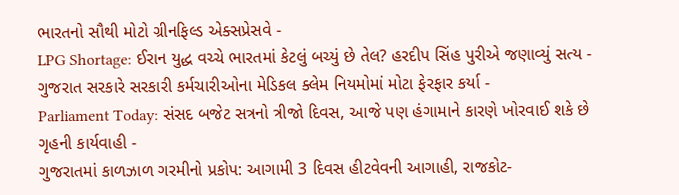ભારતનો સૌથી મોટો ગ્રીનફિલ્ડ એક્સપ્રેસવે -
LPG Shortage: ઈરાન યુદ્ધ વચ્ચે ભારતમાં કેટલું બચ્યું છે તેલ? હરદીપ સિંહ પુરીએ જણાવ્યું સત્ય -
ગુજરાત સરકારે સરકારી કર્મચારીઓના મેડિકલ ક્લેમ નિયમોમાં મોટા ફેરફાર કર્યા -
Parliament Today: સંસદ બજેટ સત્રનો ત્રીજો દિવસ, આજે પણ હંગામાને કારણે ખોરવાઈ શકે છે ગૃહની કાર્યવાહી -
ગુજરાતમાં કાળઝાળ ગરમીનો પ્રકોપ: આગામી 3 દિવસ હીટવેવની આગાહી, રાજકોટ-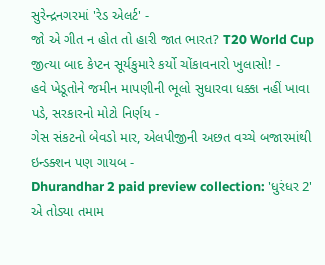સુરેન્દ્રનગરમાં 'રેડ એલર્ટ' -
જો એ ગીત ન હોત તો હારી જાત ભારત? T20 World Cup જીત્યા બાદ કેપ્ટન સૂર્યકુમારે કર્યો ચોંકાવનારો ખુલાસો! -
હવે ખેડૂતોને જમીન માપણીની ભૂલો સુધારવા ધક્કા નહીં ખાવા પડે, સરકારનો મોટો નિર્ણય -
ગેસ સંકટનો બેવડો માર, એલપીજીની અછત વચ્ચે બજારમાંથી ઇન્ડક્શન પણ ગાયબ -
Dhurandhar 2 paid preview collection: 'ધુરંધર 2' એ તોડ્યા તમામ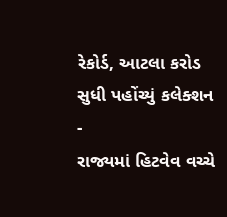રેકોર્ડ, આટલા કરોડ સુધી પહોંચ્યું કલેક્શન -
રાજ્યમાં હિટવેવ વચ્ચે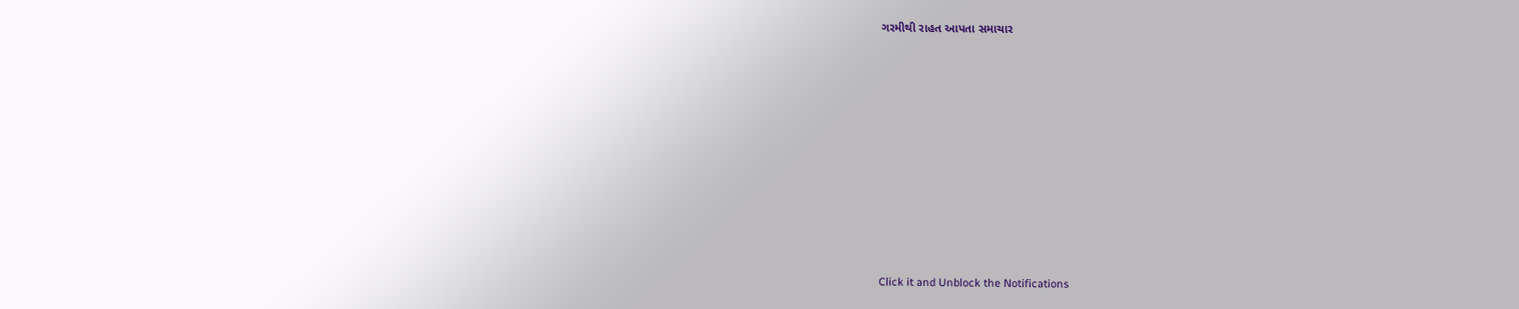ગરમીથી રાહત આપતા સમાચાર












Click it and Unblock the Notifications